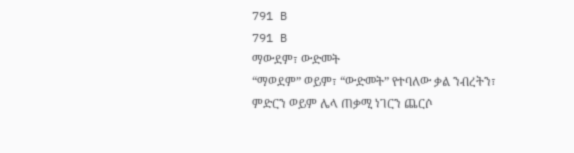791 B
791 B
ማውደም፣ ውድመት
“ማወደም” ወይም፣ “ውድመት” የተባለው ቃል ንብረትን፣ ምድርን ወይም ሌላ ጠቃሚ ነገርን ጨርሶ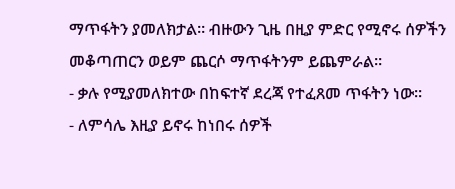ማጥፋትን ያመለክታል። ብዙውን ጊዜ በዚያ ምድር የሚኖሩ ሰዎችን መቆጣጠርን ወይም ጨርሶ ማጥፋትንም ይጨምራል።
- ቃሉ የሚያመለክተው በከፍተኛ ደረጃ የተፈጸመ ጥፋትን ነው።
- ለምሳሌ እዚያ ይኖሩ ከነበሩ ሰዎች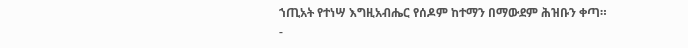ኀጢአት የተነሣ እግዚአብሔር የሰዶም ከተማን በማውደም ሕዝቡን ቀጣ።
-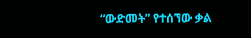“ውድመት” የተሰኘው ቃል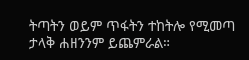ትጣትን ወይም ጥፋትን ተከትሎ የሚመጣ ታላቅ ሐዘንንም ይጨምራል።